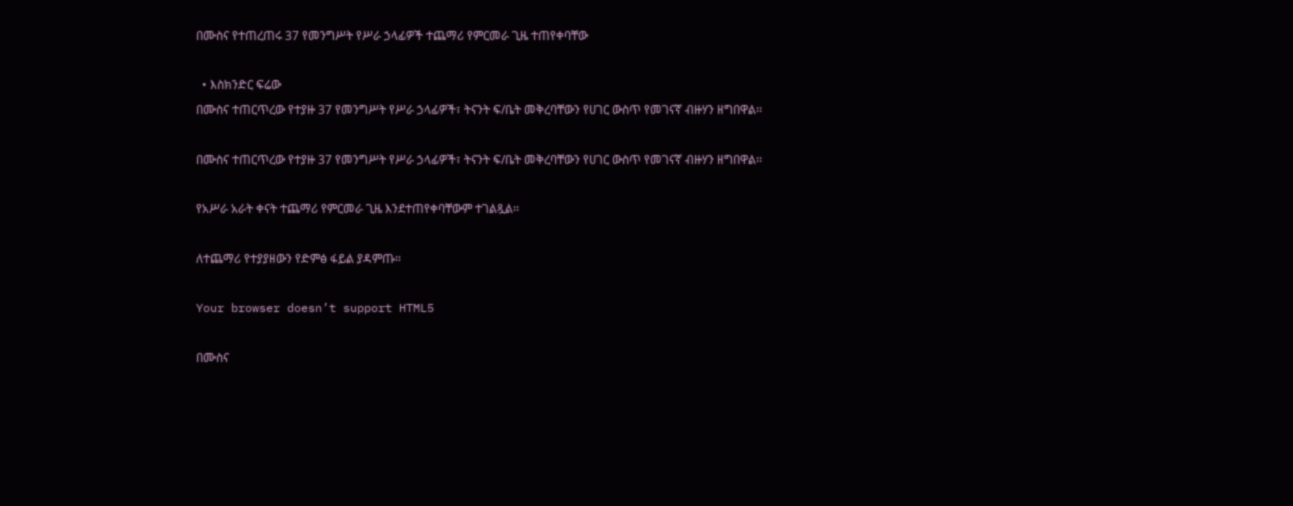በሙስና የተጠረጠሩ 37 የመንግሥት የሥራ ኃላፊዎች ተጨማሪ የምርመራ ጊዜ ተጠየቀባቸው

  • እስክንድር ፍሬው
በሙስና ተጠርጥረው የተያዙ 37 የመንግሥት የሥራ ኃላፊዎች፣ ትናንት ፍ/ቤት መቅረባቸውን የሀገር ውስጥ የመገናኛ ብዙሃን ዘግበዋል፡፡

በሙስና ተጠርጥረው የተያዙ 37 የመንግሥት የሥራ ኃላፊዎች፣ ትናንት ፍ/ቤት መቅረባቸውን የሀገር ውስጥ የመገናኛ ብዙሃን ዘግበዋል፡፡

የአሥራ አራት ቀናት ተጨማሪ የምርመራ ጊዜ እንደተጠየቀባቸውም ተገልጿል፡፡

ለተጨማሪ የተያያዘውን የድምፅ ፋይል ያዳምጡ።

Your browser doesn’t support HTML5

በሙስና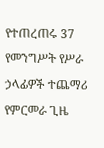የተጠረጠሩ 37 የመንግሥት የሥራ ኃላፊዎች ተጨማሪ የምርመራ ጊዜ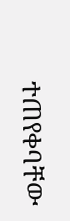ተጠየቀባቸው